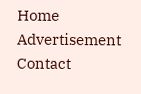Home
Advertisement
Contact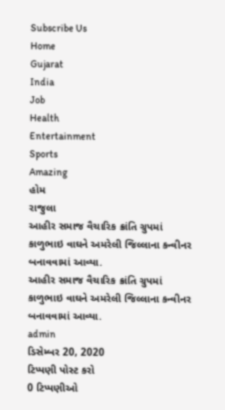Subscribe Us
Home
Gujarat
India
Job
Health
Entertainment
Sports
Amazing
હોમ
રાજુલા
આહીર સમાજ વૈચારિક ક્રાંતિ ગ્રુપમાં કાળુભાઇ વાઘને અમરેલી જિલ્લાના કન્વીનર બનાવવામાં આવ્યા.
આહીર સમાજ વૈચારિક ક્રાંતિ ગ્રુપમાં કાળુભાઇ વાઘને અમરેલી જિલ્લાના કન્વીનર બનાવવામાં આવ્યા.
admin
ડિસેમ્બર 20, 2020
ટિપ્પણી પોસ્ટ કરો
0 ટિપ્પણીઓ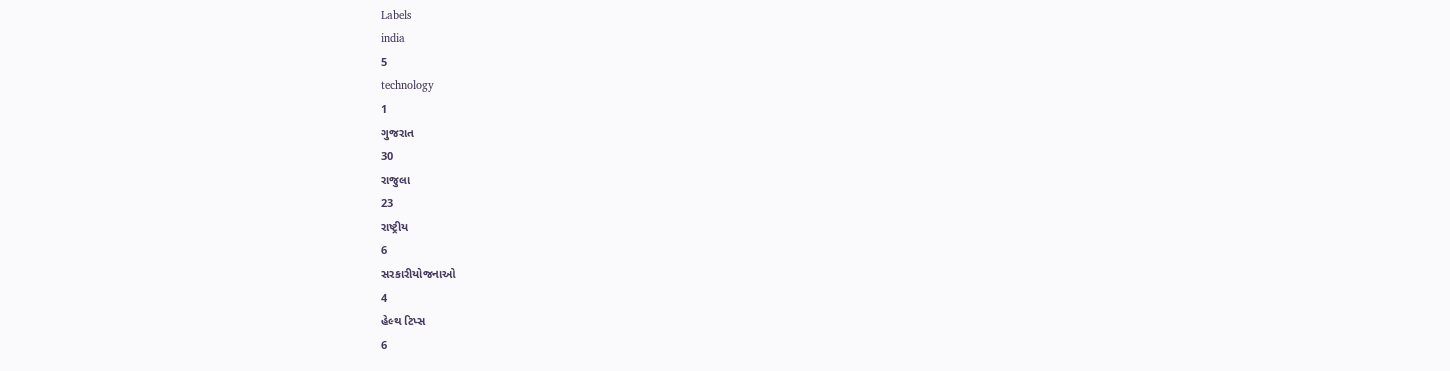Labels
india
5
technology
1
ગુજરાત
30
રાજુલા
23
રાષ્ટ્રીય
6
સરકારીયોજનાઓ
4
હેલ્થ ટિપ્સ
6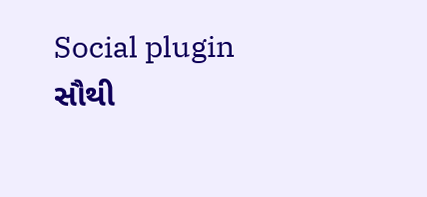Social plugin
સૌથી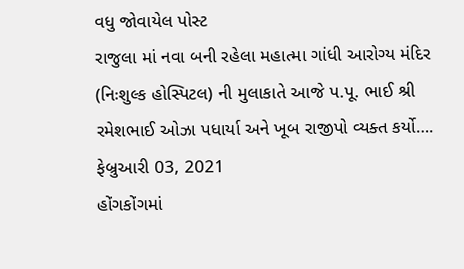વધુ જોવાયેલ પોસ્ટ
રાજુલા માં નવા બની રહેલા મહાત્મા ગાંધી આરોગ્ય મંદિર (નિઃશુલ્ક હોસ્પિટલ) ની મુલાકાતે આજે પ.પૂ. ભાઈ શ્રી રમેશભાઈ ઓઝા પધાર્યા અને ખૂબ રાજીપો વ્યક્ત કર્યો….
ફેબ્રુઆરી 03, 2021
હોંગકોંગમાં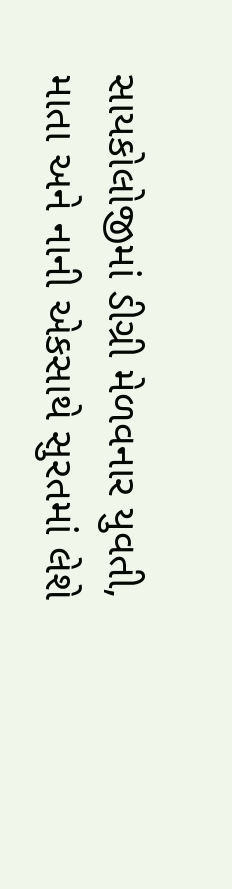સાયકોલોજીમાં ડીગ્રી મેળવનાર યુવતી, માતા અને નાની એકસાથે સુરતમાં લેશે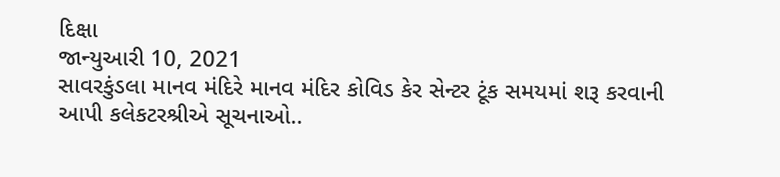દિક્ષા
જાન્યુઆરી 10, 2021
સાવરકુંડલા માનવ મંદિરે માનવ મંદિર કોવિડ કેર સેન્ટર ટૂંક સમયમાં શરૂ કરવાની આપી કલેકટરશ્રીએ સૂચનાઓ..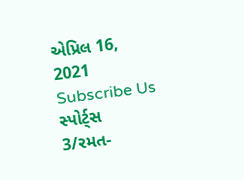એપ્રિલ 16, 2021
Subscribe Us
સ્પોર્ટ્સ
3/રમત-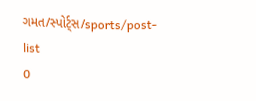ગમત/સ્પોર્ટ્સ/sports/post-list
0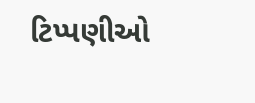ટિપ્પણીઓ